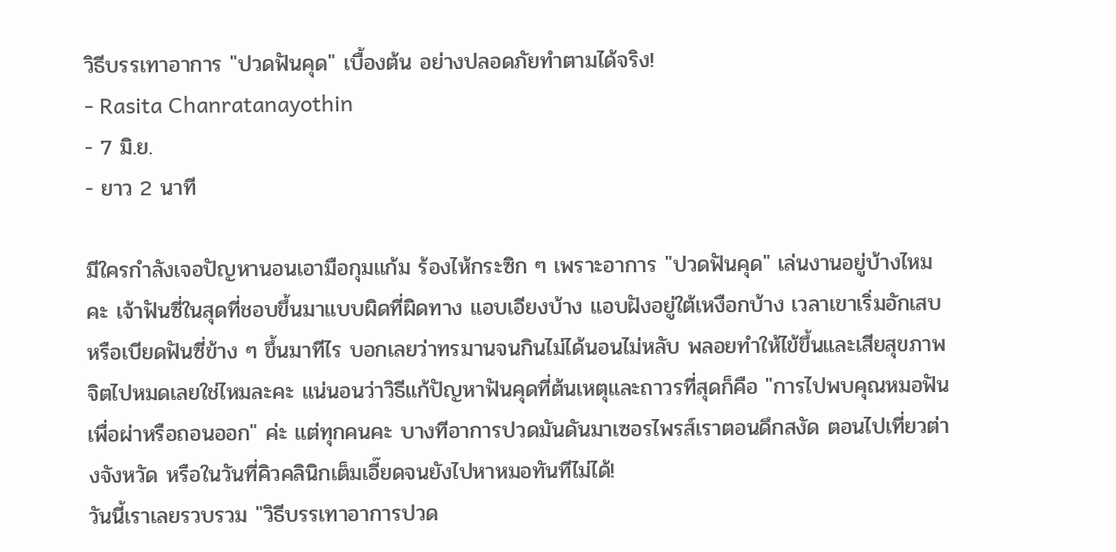วิธีบรรเทาอาการ "ปวดฟันคุด" เบื้องต้น อย่างปลอดภัยทำตามได้จริง!
- Rasita Chanratanayothin
- 7 มิ.ย.
- ยาว 2 นาที

มีใครกำลังเจอปัญหานอนเอามือกุมแก้ม ร้องไห้กระซิก ๆ เพราะอาการ "ปวดฟันคุด" เล่นงานอยู่บ้างไหมคะ เจ้าฟันซี่ในสุดที่ชอบขึ้นมาแบบผิดที่ผิดทาง แอบเอียงบ้าง แอบฝังอยู่ใต้เหงือกบ้าง เวลาเขาเริ่มอักเสบหรือเบียดฟันซี่ข้าง ๆ ขึ้นมาทีไร บอกเลยว่าทรมานจนกินไม่ได้นอนไม่หลับ พลอยทำให้ไข้ขึ้นและเสียสุขภาพจิตไปหมดเลยใช่ไหมละคะ แน่นอนว่าวิธีแก้ปัญหาฟันคุดที่ต้นเหตุและถาวรที่สุดก็คือ "การไปพบคุณหมอฟันเพื่อผ่าหรือถอนออก" ค่ะ แต่ทุกคนคะ บางทีอาการปวดมันดันมาเซอรไพรส์เราตอนดึกสงัด ตอนไปเที่ยวต่างจังหวัด หรือในวันที่คิวคลินิกเต็มเอี๊ยดจนยังไปหาหมอทันทีไม่ได้!
วันนี้เราเลยรวบรวม "วิธีบรรเทาอาการปวด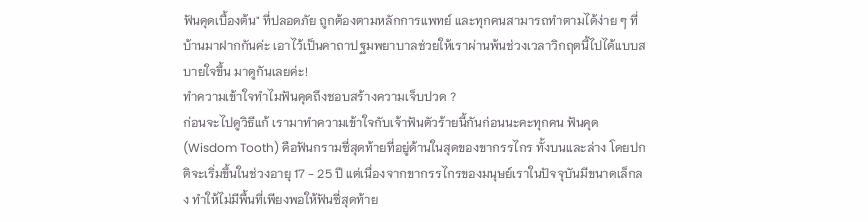ฟันคุดเบื้องต้น" ที่ปลอดภัย ถูกต้องตามหลักการแพทย์ และทุกคนสามารถทำตามได้ง่าย ๆ ที่บ้านมาฝากกันค่ะ เอาไว้เป็นคาถาปฐมพยาบาลช่วยให้เราผ่านพ้นช่วงเวลาวิกฤตนี้ไปได้แบบสบายใจขึ้น มาดูกันเลยค่ะ!
ทำความเข้าใจทำไมฟันคุดถึงชอบสร้างความเจ็บปวด ?
ก่อนจะไปดูวิธีแก้ เรามาทำความเข้าใจกับเจ้าฟันตัวร้ายนี้กันก่อนนะคะทุกคน ฟันคุด (Wisdom Tooth) คือฟันกรามซี่สุดท้ายที่อยู่ด้านในสุดของขากรรไกร ทั้งบนและล่าง โดยปกติจะเริ่มขึ้นในช่วงอายุ 17 - 25 ปี แต่เนื่องจากขากรรไกรของมนุษย์เราในปัจจุบันมีขนาดเล็กลง ทำให้ไม่มีพื้นที่เพียงพอให้ฟันซี่สุดท้าย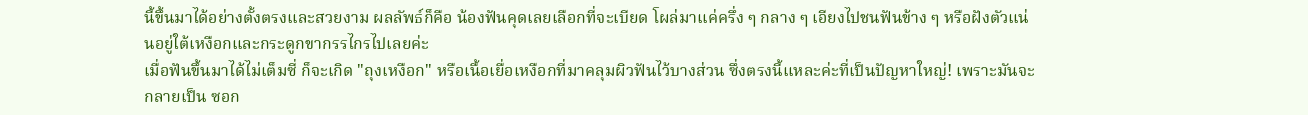นี้ขึ้นมาได้อย่างตั้งตรงและสวยงาม ผลลัพธ์ก็คือ น้องฟันคุดเลยเลือกที่จะเบียด โผล่มาแค่ครึ่ง ๆ กลาง ๆ เอียงไปชนฟันข้าง ๆ หรือฝังตัวแน่นอยู่ใต้เหงือกและกระดูกขากรรไกรไปเลยค่ะ
เมื่อฟันขึ้นมาได้ไม่เต็มซี่ ก็จะเกิด "ถุงเหงือก" หรือเนื้อเยื่อเหงือกที่มาคลุมผิวฟันไว้บางส่วน ซึ่งตรงนี้แหละค่ะที่เป็นปัญหาใหญ่! เพราะมันจะกลายเป็น ซอก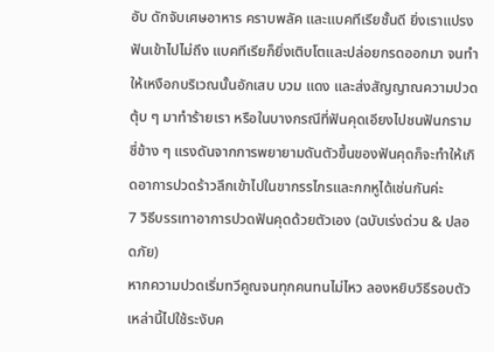อับ ดักจับเศษอาหาร คราบพลัค และแบคทีเรียชั้นดี ยิ่งเราแปรงฟันเข้าไปไม่ถึง แบคทีเรียก็ยิ่งเติบโตและปล่อยกรดออกมา จนทำให้เหงือกบริเวณนั้นอักเสบ บวม แดง และส่งสัญญาณความปวดตุ้บ ๆ มาทำร้ายเรา หรือในบางกรณีที่ฟันคุดเอียงไปชนฟันกรามซี่ข้าง ๆ แรงดันจากการพยายามดันตัวขึ้นของฟันคุดก็จะทำให้เกิดอาการปวดร้าวลึกเข้าไปในขากรรไกรและกกหูได้เช่นกันค่ะ
7 วิธีบรรเทาอาการปวดฟันคุดด้วยตัวเอง (ฉบับเร่งด่วน & ปลอดภัย)
หากความปวดเริ่มทวีคูณจนทุกคนทนไม่ไหว ลองหยิบวิธีรอบตัวเหล่านี้ไปใช้ระงับค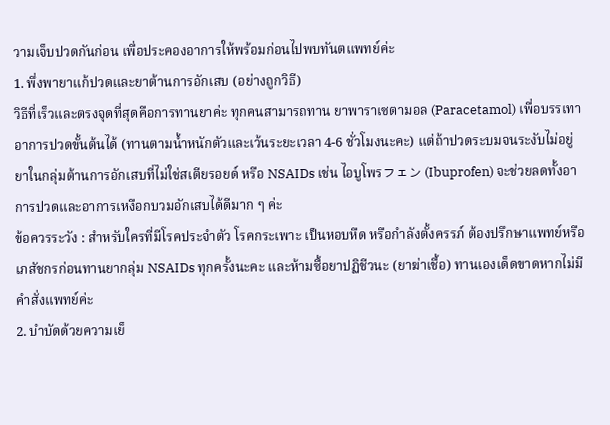วามเจ็บปวดกันก่อน เพื่อประคองอาการให้พร้อมก่อนไปพบทันตแพทย์ค่ะ
1. พึ่งพายาแก้ปวดและยาต้านการอักเสบ (อย่างถูกวิธี)
วิธีที่เร็วและตรงจุดที่สุดคือการทานยาค่ะ ทุกคนสามารถทาน ยาพาราเซตามอล (Paracetamol) เพื่อบรรเทาอาการปวดขั้นต้นได้ (ทานตามน้ำหนักตัวและเว้นระยะเวลา 4-6 ชั่วโมงนะคะ) แต่ถ้าปวดระบมจนระงับไม่อยู่ ยาในกลุ่มต้านการอักเสบที่ไม่ใช่สเตียรอยด์ หรือ NSAIDs เช่น ไอบูโพรフェン (Ibuprofen) จะช่วยลดทั้งอาการปวดและอาการเหงือกบวมอักเสบได้ดีมาก ๆ ค่ะ
ข้อควรระวัง : สำหรับใครที่มีโรคประจำตัว โรคกระเพาะ เป็นหอบหืด หรือกำลังตั้งครรภ์ ต้องปรึกษาแพทย์หรือเภสัชกรก่อนทานยากลุ่ม NSAIDs ทุกครั้งนะคะ และห้ามซื้อยาปฏิชีวนะ (ยาฆ่าเชื้อ) ทานเองเด็ดขาดหากไม่มีคำสั่งแพทย์ค่ะ
2. บำบัดด้วยความเย็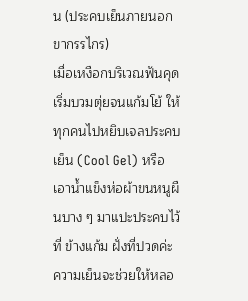น (ประคบเย็นภายนอกขากรรไกร)
เมื่อเหงือกบริเวณฟันคุดเริ่มบวมตุ่ยจนแก้มโย้ ให้ทุกคนไปหยิบเจลประคบเย็น (Cool Gel) หรือเอาน้ำแข็งห่อผ้าขนหนูผืนบาง ๆ มาแปะประคบไว้ที่ ข้างแก้ม ฝั่งที่ปวดค่ะ ความเย็นจะช่วยให้หลอ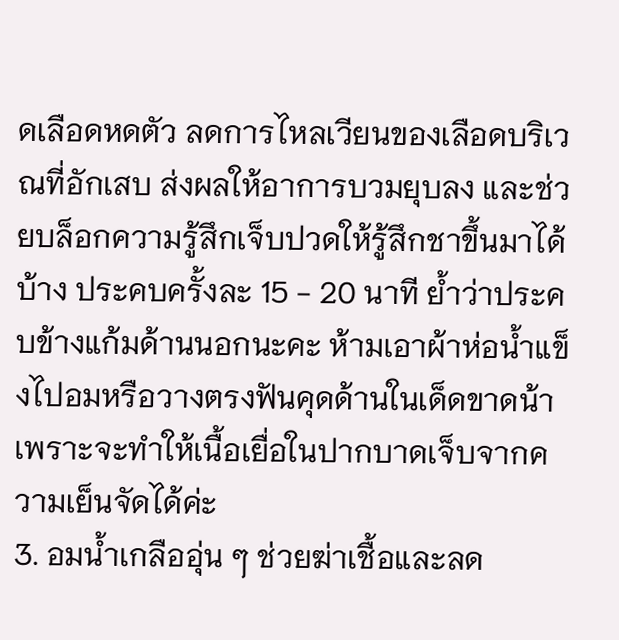ดเลือดหดตัว ลดการไหลเวียนของเลือดบริเวณที่อักเสบ ส่งผลให้อาการบวมยุบลง และช่วยบล็อกความรู้สึกเจ็บปวดให้รู้สึกชาขึ้นมาได้บ้าง ประคบครั้งละ 15 - 20 นาที ย้ำว่าประคบข้างแก้มด้านนอกนะคะ ห้ามเอาผ้าห่อน้ำแข็งไปอมหรือวางตรงฟันคุดด้านในเด็ดขาดน้า เพราะจะทำให้เนื้อเยื่อในปากบาดเจ็บจากความเย็นจัดได้ค่ะ
3. อมน้ำเกลืออุ่น ๆ ช่วยฆ่าเชื้อและลด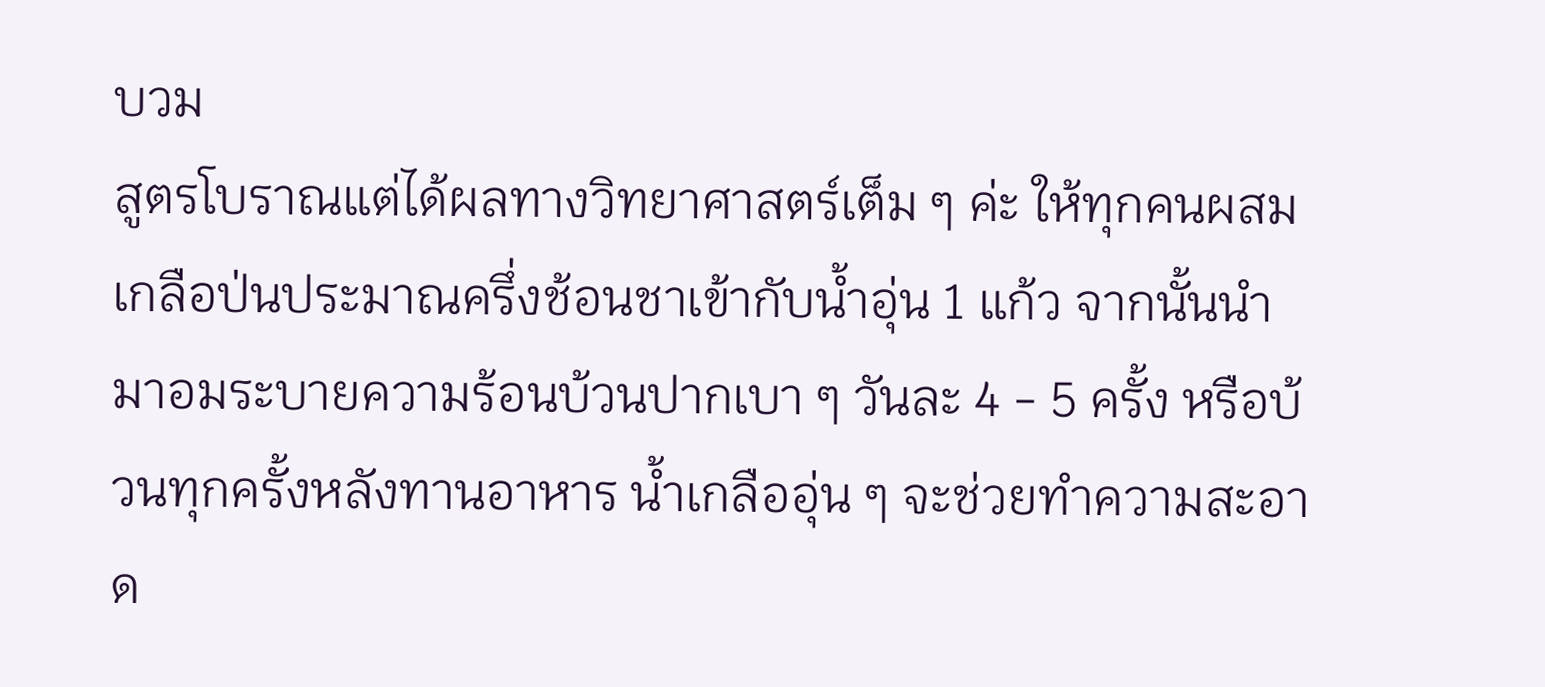บวม
สูตรโบราณแต่ได้ผลทางวิทยาศาสตร์เต็ม ๆ ค่ะ ให้ทุกคนผสมเกลือป่นประมาณครึ่งช้อนชาเข้ากับน้ำอุ่น 1 แก้ว จากนั้นนำมาอมระบายความร้อนบ้วนปากเบา ๆ วันละ 4 - 5 ครั้ง หรือบ้วนทุกครั้งหลังทานอาหาร น้ำเกลืออุ่น ๆ จะช่วยทำความสะอาด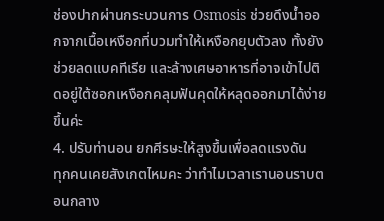ช่องปากผ่านกระบวนการ Osmosis ช่วยดึงน้ำออกจากเนื้อเหงือกที่บวมทำให้เหงือกยุบตัวลง ทั้งยังช่วยลดแบคทีเรีย และล้างเศษอาหารที่อาจเข้าไปติดอยู่ใต้ซอกเหงือกคลุมฟันคุดให้หลุดออกมาได้ง่ายขึ้นค่ะ
4. ปรับท่านอน ยกศีรษะให้สูงขึ้นเพื่อลดแรงดัน
ทุกคนเคยสังเกตไหมคะ ว่าทำไมเวลาเรานอนราบตอนกลาง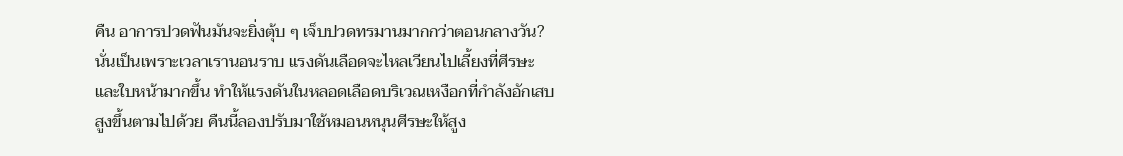คืน อาการปวดฟันมันจะยิ่งตุ้บ ๆ เจ็บปวดทรมานมากกว่าตอนกลางวัน? นั่นเป็นเพราะเวลาเรานอนราบ แรงดันเลือดจะไหลเวียนไปเลี้ยงที่ศีรษะและใบหน้ามากขึ้น ทำให้แรงดันในหลอดเลือดบริเวณเหงือกที่กำลังอักเสบสูงขึ้นตามไปด้วย คืนนี้ลองปรับมาใช้หมอนหนุนศีรษะให้สูง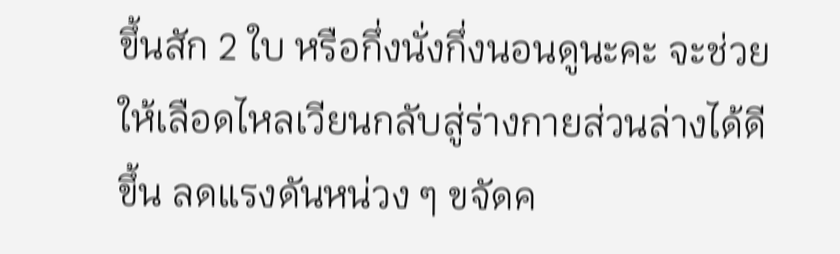ขึ้นสัก 2 ใบ หรือกึ่งนั่งกึ่งนอนดูนะคะ จะช่วยให้เลือดไหลเวียนกลับสู่ร่างกายส่วนล่างได้ดีขึ้น ลดแรงดันหน่วง ๆ ขจัดค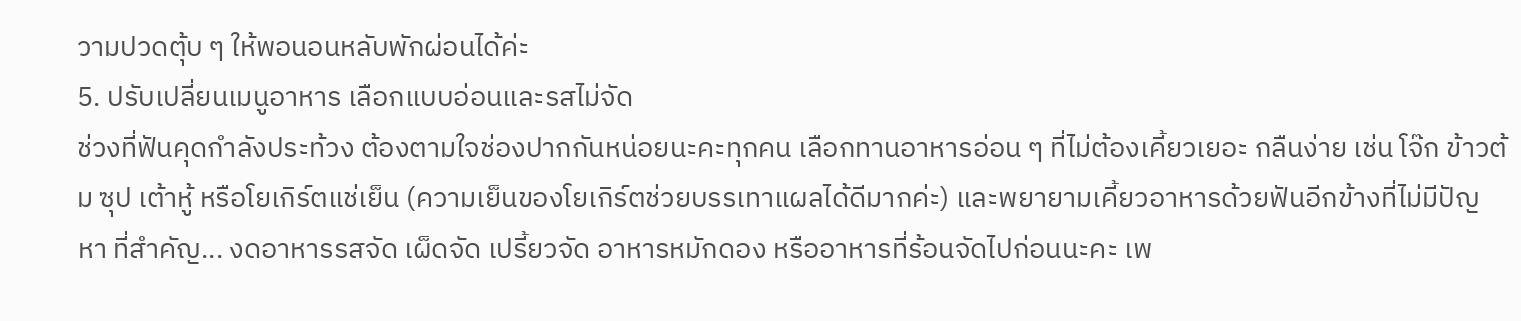วามปวดตุ้บ ๆ ให้พอนอนหลับพักผ่อนได้ค่ะ
5. ปรับเปลี่ยนเมนูอาหาร เลือกแบบอ่อนและรสไม่จัด
ช่วงที่ฟันคุดกำลังประท้วง ต้องตามใจช่องปากกันหน่อยนะคะทุกคน เลือกทานอาหารอ่อน ๆ ที่ไม่ต้องเคี้ยวเยอะ กลืนง่าย เช่น โจ๊ก ข้าวต้ม ซุป เต้าหู้ หรือโยเกิร์ตแช่เย็น (ความเย็นของโยเกิร์ตช่วยบรรเทาแผลได้ดีมากค่ะ) และพยายามเคี้ยวอาหารด้วยฟันอีกข้างที่ไม่มีปัญหา ที่สำคัญ... งดอาหารรสจัด เผ็ดจัด เปรี้ยวจัด อาหารหมักดอง หรืออาหารที่ร้อนจัดไปก่อนนะคะ เพ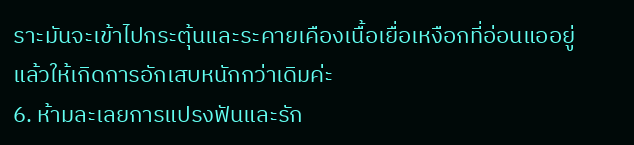ราะมันจะเข้าไปกระตุ้นและระคายเคืองเนื้อเยื่อเหงือกที่อ่อนแออยู่แล้วให้เกิดการอักเสบหนักกว่าเดิมค่ะ
6. ห้ามละเลยการแปรงฟันและรัก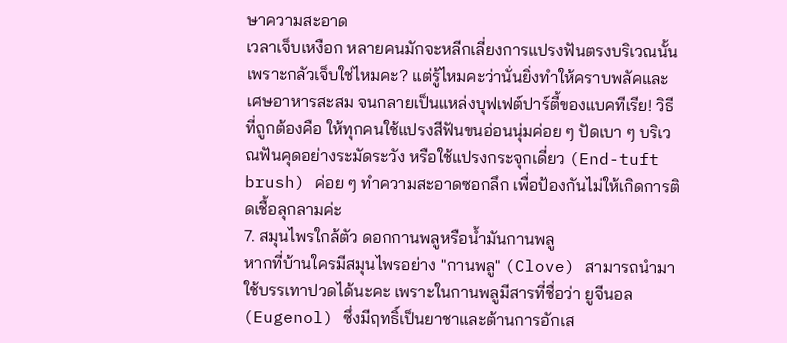ษาความสะอาด
เวลาเจ็บเหงือก หลายคนมักจะหลีกเลี่ยงการแปรงฟันตรงบริเวณนั้นเพราะกลัวเจ็บใช่ไหมคะ? แต่รู้ไหมคะว่านั่นยิ่งทำให้คราบพลัคและเศษอาหารสะสม จนกลายเป็นแหล่งบุฟเฟต์ปาร์ตี้ของแบคทีเรีย! วิธีที่ถูกต้องคือ ให้ทุกคนใช้แปรงสีฟันขนอ่อนนุ่มค่อย ๆ ปัดเบา ๆ บริเวณฟันคุดอย่างระมัดระวัง หรือใช้แปรงกระจุกเดี่ยว (End-tuft brush) ค่อย ๆ ทำความสะอาดซอกลึก เพื่อป้องกันไม่ให้เกิดการติดเชื้อลุกลามค่ะ
7. สมุนไพรใกล้ตัว ดอกกานพลูหรือน้ำมันกานพลู
หากที่บ้านใครมีสมุนไพรอย่าง "กานพลู" (Clove) สามารถนำมาใช้บรรเทาปวดได้นะคะ เพราะในกานพลูมีสารที่ชื่อว่า ยูจีนอล (Eugenol) ซึ่งมีฤทธิ์เป็นยาชาและต้านการอักเส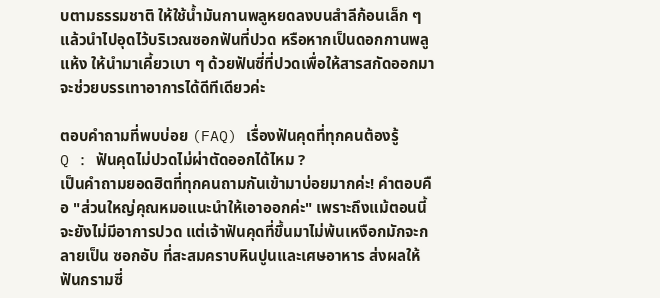บตามธรรมชาติ ให้ใช้น้ำมันกานพลูหยดลงบนสำลีก้อนเล็ก ๆ แล้วนำไปอุดไว้บริเวณซอกฟันที่ปวด หรือหากเป็นดอกกานพลูแห้ง ให้นำมาเคี้ยวเบา ๆ ด้วยฟันซี่ที่ปวดเพื่อให้สารสกัดออกมา จะช่วยบรรเทาอาการได้ดีทีเดียวค่ะ

ตอบคำถามที่พบบ่อย (FAQ) เรื่องฟันคุดที่ทุกคนต้องรู้
Q : ฟันคุดไม่ปวดไม่ผ่าตัดออกได้ไหม ?
เป็นคำถามยอดฮิตที่ทุกคนถามกันเข้ามาบ่อยมากค่ะ! คำตอบคือ "ส่วนใหญ่คุณหมอแนะนำให้เอาออกค่ะ" เพราะถึงแม้ตอนนี้จะยังไม่มีอาการปวด แต่เจ้าฟันคุดที่ขึ้นมาไม่พ้นเหงือกมักจะกลายเป็น ซอกอับ ที่สะสมคราบหินปูนและเศษอาหาร ส่งผลให้ฟันกรามซี่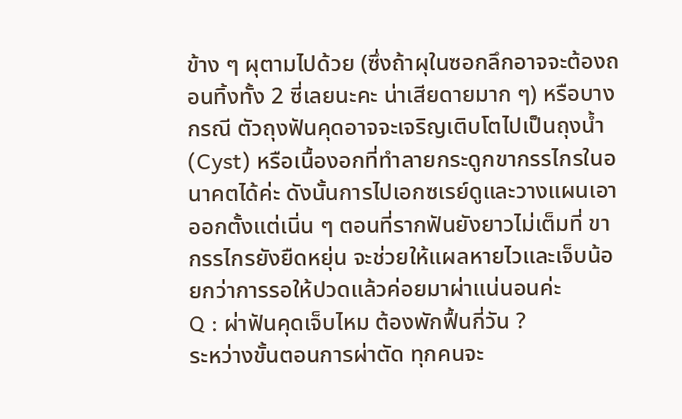ข้าง ๆ ผุตามไปด้วย (ซึ่งถ้าผุในซอกลึกอาจจะต้องถอนทิ้งทั้ง 2 ซี่เลยนะคะ น่าเสียดายมาก ๆ) หรือบางกรณี ตัวถุงฟันคุดอาจจะเจริญเติบโตไปเป็นถุงน้ำ (Cyst) หรือเนื้องอกที่ทำลายกระดูกขากรรไกรในอนาคตได้ค่ะ ดังนั้นการไปเอกซเรย์ดูและวางแผนเอาออกตั้งแต่เนิ่น ๆ ตอนที่รากฟันยังยาวไม่เต็มที่ ขากรรไกรยังยืดหยุ่น จะช่วยให้แผลหายไวและเจ็บน้อยกว่าการรอให้ปวดแล้วค่อยมาผ่าแน่นอนค่ะ
Q : ผ่าฟันคุดเจ็บไหม ต้องพักฟื้นกี่วัน ?
ระหว่างขั้นตอนการผ่าตัด ทุกคนจะ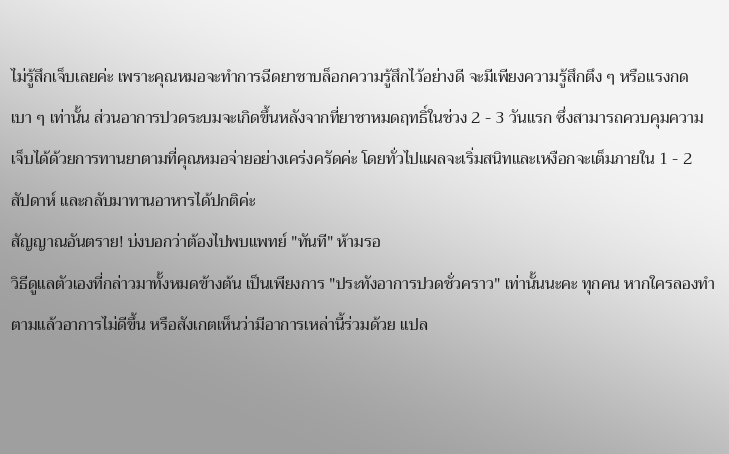ไม่รู้สึกเจ็บเลยค่ะ เพราะคุณหมอจะทำการฉีดยาชาบล็อกความรู้สึกไว้อย่างดี จะมีเพียงความรู้สึกตึง ๆ หรือแรงกดเบา ๆ เท่านั้น ส่วนอาการปวดระบมจะเกิดขึ้นหลังจากที่ยาชาหมดฤทธิ์ในช่วง 2 - 3 วันแรก ซึ่งสามารถควบคุมความเจ็บได้ด้วยการทานยาตามที่คุณหมอจ่ายอย่างเคร่งครัดค่ะ โดยทั่วไปแผลจะเริ่มสนิทและเหงือกจะเต็มภายใน 1 - 2 สัปดาห์ และกลับมาทานอาหารได้ปกติค่ะ
สัญญาณอันตราย! บ่งบอกว่าต้องไปพบแพทย์ "ทันที" ห้ามรอ
วิธีดูแลตัวเองที่กล่าวมาทั้งหมดข้างต้น เป็นเพียงการ "ประทังอาการปวดชั่วคราว" เท่านั้นนะคะ ทุกคน หากใครลองทำตามแล้วอาการไม่ดีขึ้น หรือสังเกตเห็นว่ามีอาการเหล่านี้ร่วมด้วย แปล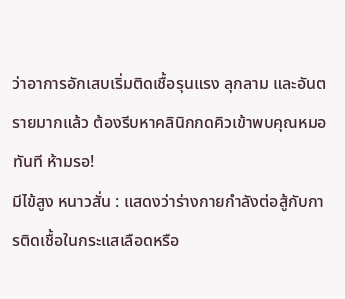ว่าอาการอักเสบเริ่มติดเชื้อรุนแรง ลุกลาม และอันตรายมากแล้ว ต้องรีบหาคลินิกกดคิวเข้าพบคุณหมอทันที ห้ามรอ!
มีไข้สูง หนาวสั่น : แสดงว่าร่างกายกำลังต่อสู้กับการติดเชื้อในกระแสเลือดหรือ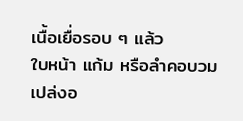เนื้อเยื่อรอบ ๆ แล้ว
ใบหน้า แก้ม หรือลำคอบวมเปล่งอ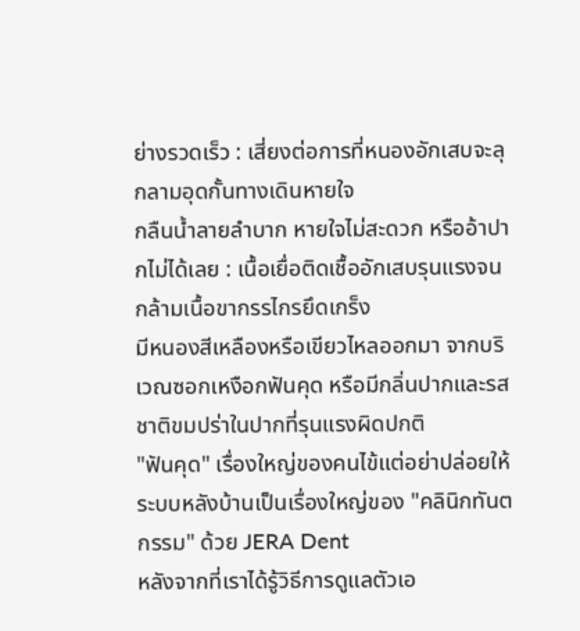ย่างรวดเร็ว : เสี่ยงต่อการที่หนองอักเสบจะลุกลามอุดกั้นทางเดินหายใจ
กลืนน้ำลายลำบาก หายใจไม่สะดวก หรืออ้าปากไม่ได้เลย : เนื้อเยื่อติดเชื้ออักเสบรุนแรงจนกล้ามเนื้อขากรรไกรยึดเกร็ง
มีหนองสีเหลืองหรือเขียวไหลออกมา จากบริเวณซอกเหงือกฟันคุด หรือมีกลิ่นปากและรสชาติขมปร่าในปากที่รุนแรงผิดปกติ
"ฟันคุด" เรื่องใหญ่ของคนไข้แต่อย่าปล่อยให้ระบบหลังบ้านเป็นเรื่องใหญ่ของ "คลินิกทันตกรรม" ด้วย JERA Dent
หลังจากที่เราได้รู้วิธีการดูแลตัวเอ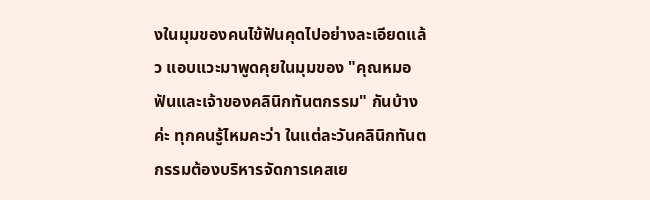งในมุมของคนไข้ฟันคุดไปอย่างละเอียดแล้ว แอบแวะมาพูดคุยในมุมของ "คุณหมอฟันและเจ้าของคลินิกทันตกรรม" กันบ้างค่ะ ทุกคนรู้ไหมคะว่า ในแต่ละวันคลินิกทันตกรรมต้องบริหารจัดการเคสเย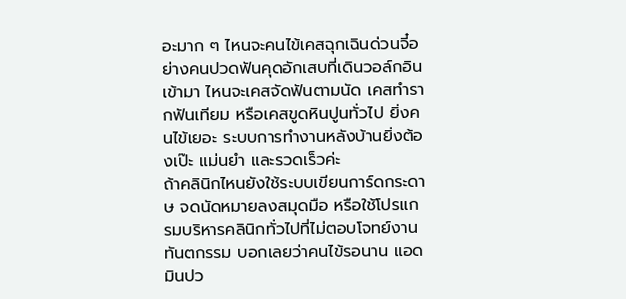อะมาก ๆ ไหนจะคนไข้เคสฉุกเฉินด่วนจี๋อย่างคนปวดฟันคุดอักเสบที่เดินวอล์กอินเข้ามา ไหนจะเคสจัดฟันตามนัด เคสทำรากฟันเทียม หรือเคสขูดหินปูนทั่วไป ยิ่งคนไข้เยอะ ระบบการทำงานหลังบ้านยิ่งต้องเป๊ะ แม่นยำ และรวดเร็วค่ะ
ถ้าคลินิกไหนยังใช้ระบบเขียนการ์ดกระดาษ จดนัดหมายลงสมุดมือ หรือใช้โปรแกรมบริหารคลินิกทั่วไปที่ไม่ตอบโจทย์งานทันตกรรม บอกเลยว่าคนไข้รอนาน แอดมินปว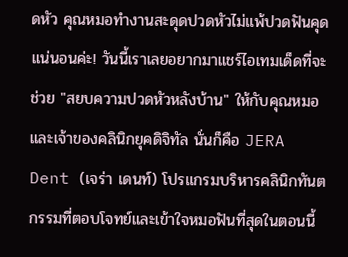ดหัว คุณหมอทำงานสะดุดปวดหัวไม่แพ้ปวดฟันคุดแน่นอนค่ะ! วันนี้เราเลยอยากมาแชร์ไอเทมเด็ดที่จะช่วย "สยบความปวดหัวหลังบ้าน" ให้กับคุณหมอและเจ้าของคลินิกยุคดิจิทัล นั่นก็คือ JERA Dent (เจร่า เดนท์) โปรแกรมบริหารคลินิกทันตกรรมที่ตอบโจทย์และเข้าใจหมอฟันที่สุดในตอนนี้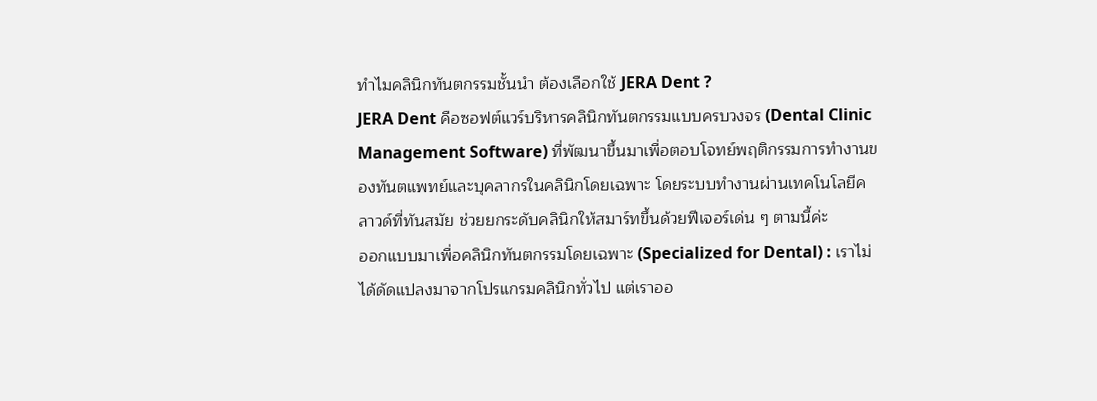ทำไมคลินิกทันตกรรมชั้นนำ ต้องเลือกใช้ JERA Dent ?
JERA Dent คือซอฟต์แวร์บริหารคลินิกทันตกรรมแบบครบวงจร (Dental Clinic Management Software) ที่พัฒนาขึ้นมาเพื่อตอบโจทย์พฤติกรรมการทำงานของทันตแพทย์และบุคลากรในคลินิกโดยเฉพาะ โดยระบบทำงานผ่านเทคโนโลยีคลาวด์ที่ทันสมัย ช่วยยกระดับคลินิกให้สมาร์ทขึ้นด้วยฟีเจอร์เด่น ๆ ตามนี้ค่ะ
ออกแบบมาเพื่อคลินิกทันตกรรมโดยเฉพาะ (Specialized for Dental) : เราไม่ได้ดัดแปลงมาจากโปรแกรมคลินิกทั่วไป แต่เราออ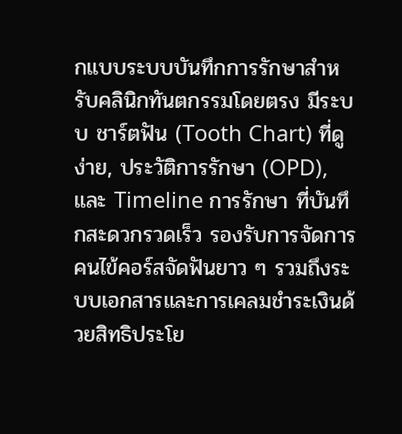กแบบระบบบันทึกการรักษาสำหรับคลินิกทันตกรรมโดยตรง มีระบบ ชาร์ตฟัน (Tooth Chart) ที่ดูง่าย, ประวัติการรักษา (OPD), และ Timeline การรักษา ที่บันทึกสะดวกรวดเร็ว รองรับการจัดการคนไข้คอร์สจัดฟันยาว ๆ รวมถึงระบบเอกสารและการเคลมชำระเงินด้วยสิทธิประโย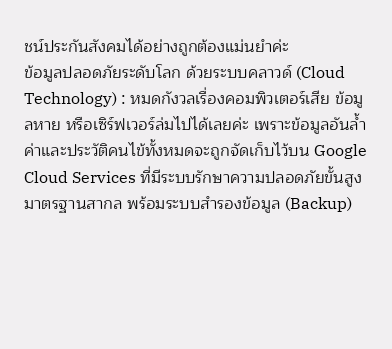ชน์ประกันสังคมได้อย่างถูกต้องแม่นยำค่ะ
ข้อมูลปลอดภัยระดับโลก ด้วยระบบคลาวด์ (Cloud Technology) : หมดกังวลเรื่องคอมพิวเตอร์เสีย ข้อมูลหาย หรือเซิร์ฟเวอร์ล่มไปได้เลยค่ะ เพราะข้อมูลอันล้ำค่าและประวัติคนไข้ทั้งหมดจะถูกจัดเก็บไว้บน Google Cloud Services ที่มีระบบรักษาความปลอดภัยขั้นสูงมาตรฐานสากล พร้อมระบบสำรองข้อมูล (Backup)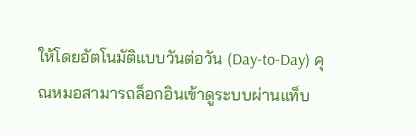ให้โดยอัตโนมัติแบบวันต่อวัน (Day-to-Day) คุณหมอสามารถล็อกอินเข้าดูระบบผ่านแท็บ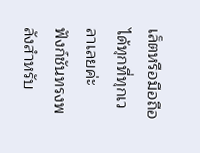เล็ตหรือมือถือได้ทุกที่ทุกเวลาเลยค่ะ
ฟังก์ชันทรงพลังสำหรับ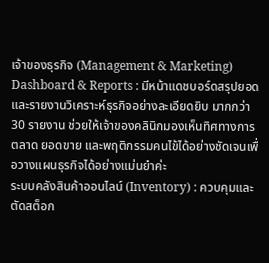เจ้าของธุรกิจ (Management & Marketing)
Dashboard & Reports : มีหน้าแดชบอร์ดสรุปยอด และรายงานวิเคราะห์ธุรกิจอย่างละเอียดยิบ มากกว่า 30 รายงาน ช่วยให้เจ้าของคลินิกมองเห็นทิศทางการตลาด ยอดขาย และพฤติกรรมคนไข้ได้อย่างชัดเจนเพื่อวางแผนธุรกิจได้อย่างแม่นยำค่ะ
ระบบคลังสินค้าออนไลน์ (Inventory) : ควบคุมและตัดสต็อก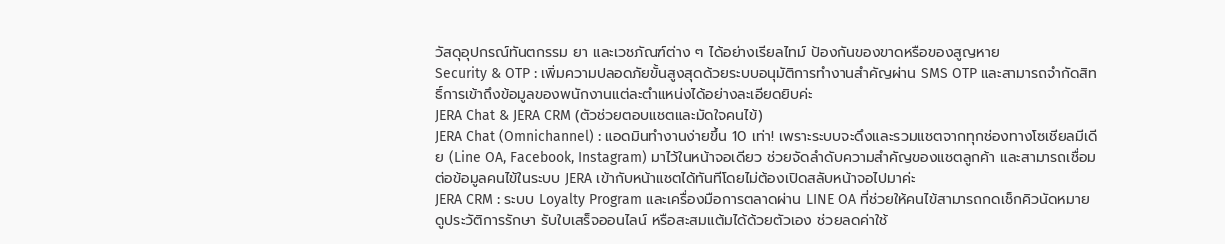วัสดุอุปกรณ์ทันตกรรม ยา และเวชภัณฑ์ต่าง ๆ ได้อย่างเรียลไทม์ ป้องกันของขาดหรือของสูญหาย
Security & OTP : เพิ่มความปลอดภัยขั้นสูงสุดด้วยระบบอนุมัติการทำงานสำคัญผ่าน SMS OTP และสามารถจำกัดสิทธิ์การเข้าถึงข้อมูลของพนักงานแต่ละตำแหน่งได้อย่างละเอียดยิบค่ะ
JERA Chat & JERA CRM (ตัวช่วยตอบแชตและมัดใจคนไข้)
JERA Chat (Omnichannel) : แอดมินทำงานง่ายขึ้น 10 เท่า! เพราะระบบจะดึงและรวมแชตจากทุกช่องทางโซเชียลมีเดีย (Line OA, Facebook, Instagram) มาไว้ในหน้าจอเดียว ช่วยจัดลำดับความสำคัญของแชตลูกค้า และสามารถเชื่อมต่อข้อมูลคนไข้ในระบบ JERA เข้ากับหน้าแชตได้ทันทีโดยไม่ต้องเปิดสลับหน้าจอไปมาค่ะ
JERA CRM : ระบบ Loyalty Program และเครื่องมือการตลาดผ่าน LINE OA ที่ช่วยให้คนไข้สามารถกดเช็กคิวนัดหมาย ดูประวัติการรักษา รับใบเสร็จออนไลน์ หรือสะสมแต้มได้ด้วยตัวเอง ช่วยลดค่าใช้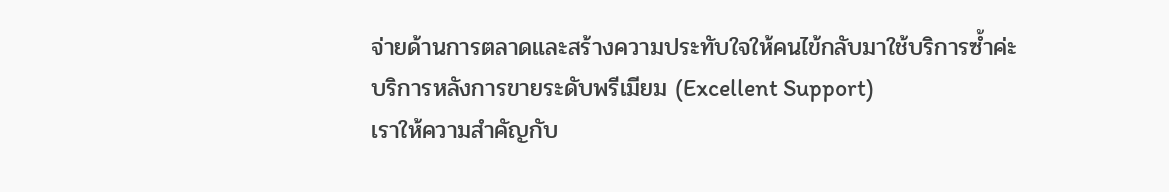จ่ายด้านการตลาดและสร้างความประทับใจให้คนไข้กลับมาใช้บริการซ้ำค่ะ
บริการหลังการขายระดับพรีเมียม (Excellent Support)
เราให้ความสำคัญกับ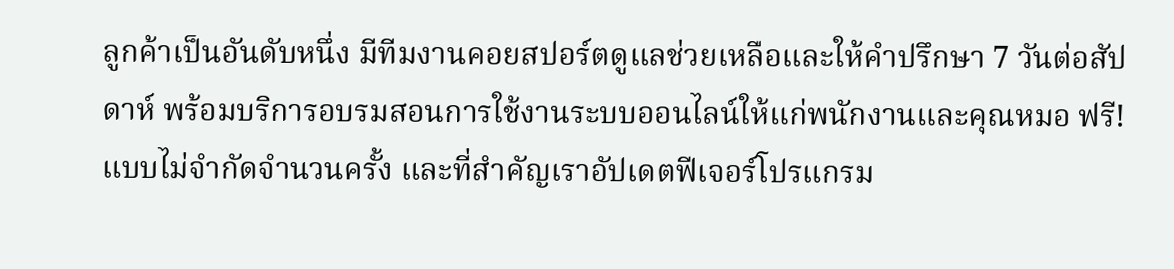ลูกค้าเป็นอันดับหนึ่ง มีทีมงานคอยสปอร์ตดูแลช่วยเหลือและให้คำปรึกษา 7 วันต่อสัปดาห์ พร้อมบริการอบรมสอนการใช้งานระบบออนไลน์ให้แก่พนักงานและคุณหมอ ฟรี! แบบไม่จำกัดจำนวนครั้ง และที่สำคัญเราอัปเดตฟีเจอร์โปรแกรม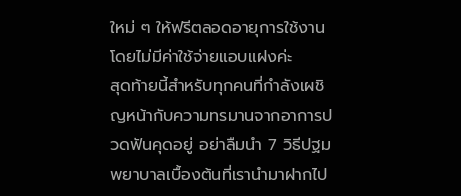ใหม่ ๆ ให้ฟรีตลอดอายุการใช้งานโดยไม่มีค่าใช้จ่ายแอบแฝงค่ะ
สุดท้ายนี้สำหรับทุกคนที่กำลังเผชิญหน้ากับความทรมานจากอาการปวดฟันคุดอยู่ อย่าลืมนำ 7 วิธีปฐมพยาบาลเบื้องต้นที่เรานำมาฝากไป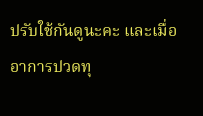ปรับใช้กันดูนะคะ และเมื่ออาการปวดทุ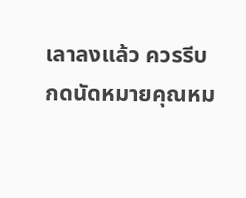เลาลงแล้ว ควรรีบกดนัดหมายคุณหม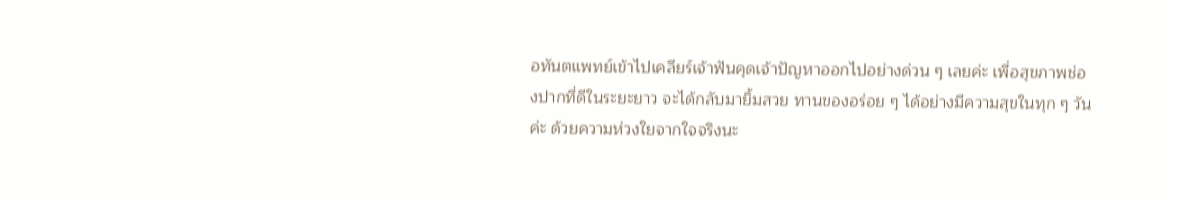อทันตแพทย์เข้าไปเคลียร์เจ้าฟันคุดเจ้าปัญหาออกไปอย่างด่วน ๆ เลยค่ะ เพื่อสุขภาพช่องปากที่ดีในระยะยาว จะได้กลับมายิ้มสวย ทานของอร่อย ๆ ได้อย่างมีความสุขในทุก ๆ วันค่ะ ด้วยความห่วงใยจากใจจริงนะ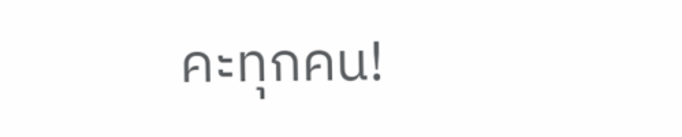คะทุกคน!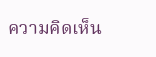ความคิดเห็น